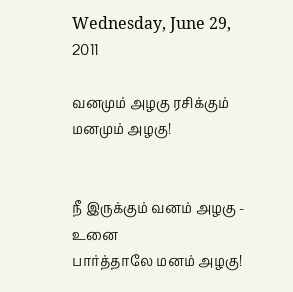Wednesday, June 29, 2011

வனமும் அழகு ரசிக்கும் மனமும் அழகு!


நீ இருக்கும் வனம் அழகு - உனை
பார்த்தாலே மனம் அழகு!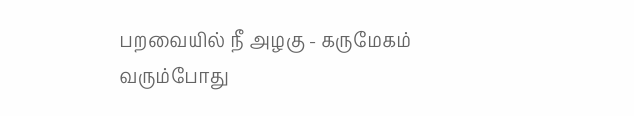பறவையில் நீ அழகு - கருமேகம்
வரும்போது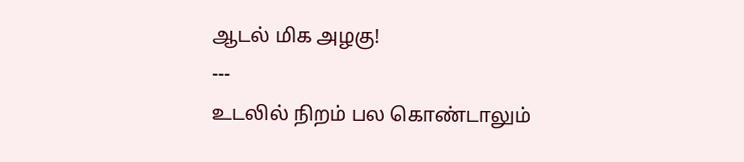ஆடல் மிக அழகு!
---
உடலில் நிறம் பல கொண்டாலும்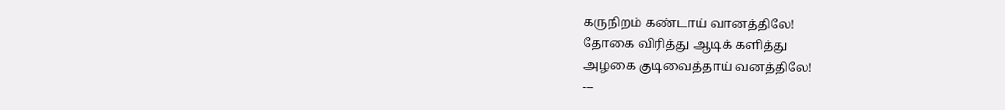கருநிறம் கண்டாய் வானத்திலே!
தோகை விரித்து ஆடிக் களித்து
அழகை குடிவைத்தாய் வனத்திலே!
---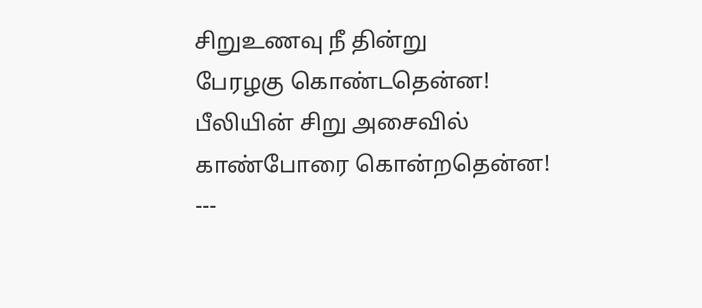சிறுஉணவு நீ தின்று
பேரழகு கொண்டதென்ன!
பீலியின் சிறு அசைவில்
காண்போரை கொன்றதென்ன!
---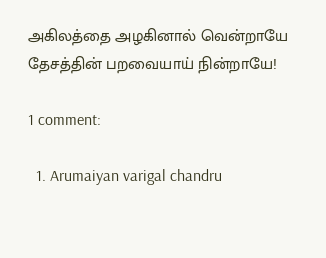அகிலத்தை அழகினால் வென்றாயே
தேசத்தின் பறவையாய் நின்றாயே!

1 comment:

  1. Arumaiyan varigal chandru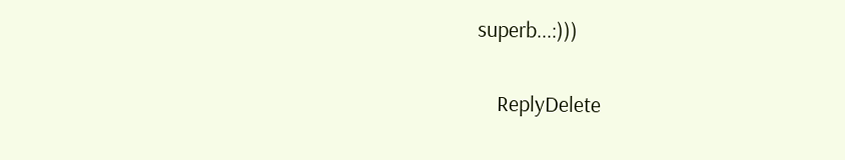superb...:)))

    ReplyDelete